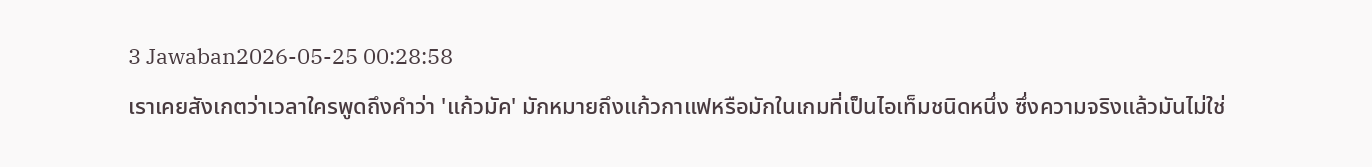3 Jawaban2026-05-25 00:28:58
เราเคยสังเกตว่าเวลาใครพูดถึงคำว่า 'แก้วมัค' มักหมายถึงแก้วกาแฟหรือมักในเกมที่เป็นไอเท็มชนิดหนึ่ง ซึ่งความจริงแล้วมันไม่ใช่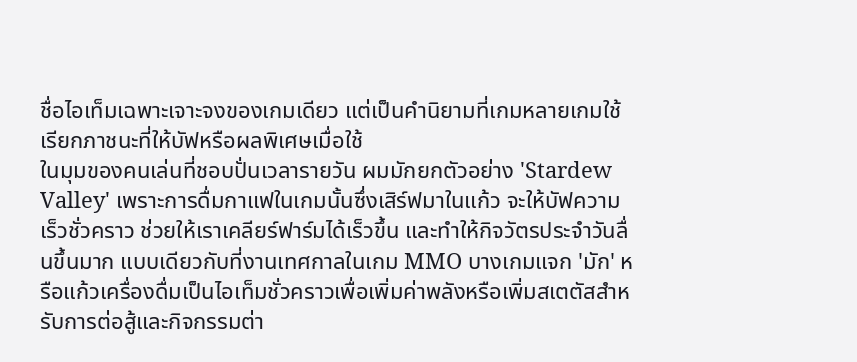ชื่อไอเท็มเฉพาะเจาะจงของเกมเดียว แต่เป็นคำนิยามที่เกมหลายเกมใช้เรียกภาชนะที่ให้บัฟหรือผลพิเศษเมื่อใช้
ในมุมของคนเล่นที่ชอบปั่นเวลารายวัน ผมมักยกตัวอย่าง 'Stardew Valley' เพราะการดื่มกาแฟในเกมนั้นซึ่งเสิร์ฟมาในแก้ว จะให้บัฟความเร็วชั่วคราว ช่วยให้เราเคลียร์ฟาร์มได้เร็วขึ้น และทำให้กิจวัตรประจำวันลื่นขึ้นมาก แบบเดียวกับที่งานเทศกาลในเกม MMO บางเกมแจก 'มัก' หรือแก้วเครื่องดื่มเป็นไอเท็มชั่วคราวเพื่อเพิ่มค่าพลังหรือเพิ่มสเตตัสสำหรับการต่อสู้และกิจกรรมต่า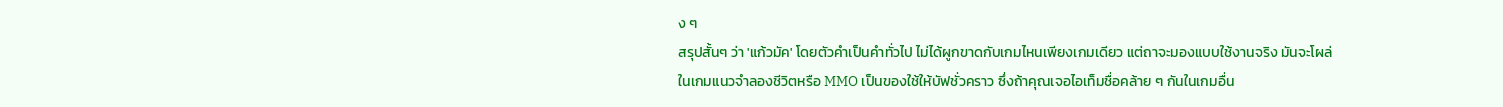ง ๆ
สรุปสั้นๆ ว่า 'แก้วมัค' โดยตัวคำเป็นคำทั่วไป ไม่ได้ผูกขาดกับเกมไหนเพียงเกมเดียว แต่ถาจะมองแบบใช้งานจริง มันจะโผล่ในเกมแนวจำลองชีวิตหรือ MMO เป็นของใช้ให้บัฟชั่วคราว ซึ่งถ้าคุณเจอไอเท็มชื่อคล้าย ๆ กันในเกมอื่น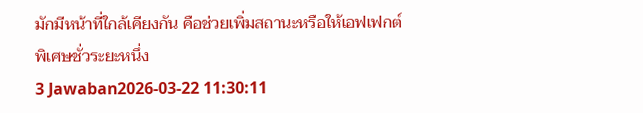มักมีหน้าที่ใกล้เคียงกัน คือช่วยเพิ่มสถานะหรือให้เอฟเฟกต์พิเศษชั่วระยะหนึ่ง
3 Jawaban2026-03-22 11:30:11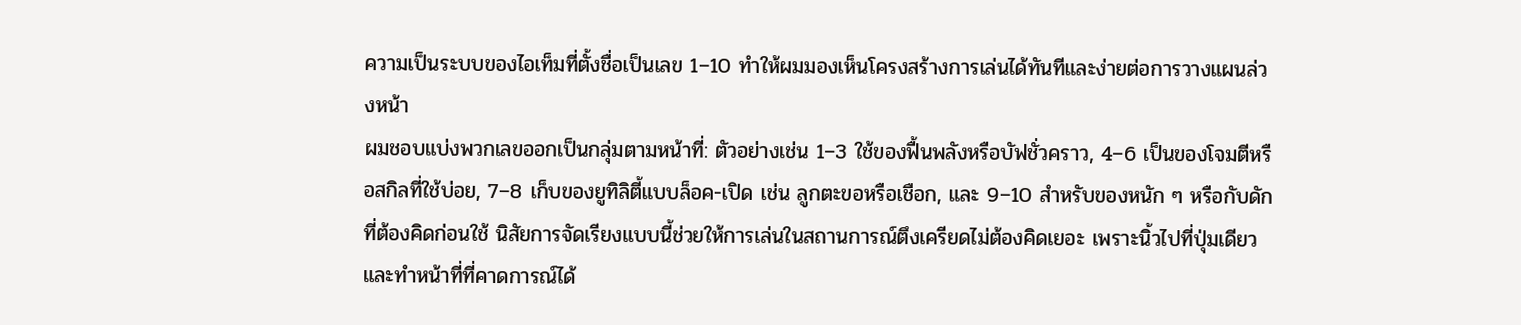ความเป็นระบบของไอเท็มที่ตั้งชื่อเป็นเลข 1–10 ทำให้ผมมองเห็นโครงสร้างการเล่นได้ทันทีและง่ายต่อการวางแผนล่วงหน้า
ผมชอบแบ่งพวกเลขออกเป็นกลุ่มตามหน้าที่: ตัวอย่างเช่น 1–3 ใช้ของฟื้นพลังหรือบัฟชั่วคราว, 4–6 เป็นของโจมตีหรือสกิลที่ใช้บ่อย, 7–8 เก็บของยูทิลิตี้แบบล็อค-เปิด เช่น ลูกตะขอหรือเชือก, และ 9–10 สำหรับของหนัก ๆ หรือกับดักที่ต้องคิดก่อนใช้ นิสัยการจัดเรียงแบบนี้ช่วยให้การเล่นในสถานการณ์ตึงเครียดไม่ต้องคิดเยอะ เพราะนิ้วไปที่ปุ่มเดียวและทำหน้าที่ที่คาดการณ์ได้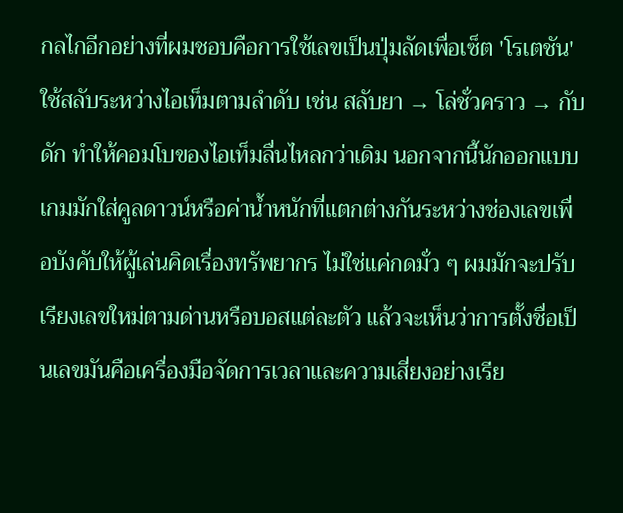กลไกอีกอย่างที่ผมชอบคือการใช้เลขเป็นปุ่มลัดเพื่อเซ็ต 'โรเตชัน' ใช้สลับระหว่างไอเท็มตามลำดับ เช่น สลับยา → โล่ชั่วคราว → กับดัก ทำให้คอมโบของไอเท็มลื่นไหลกว่าเดิม นอกจากนี้นักออกแบบเกมมักใส่คูลดาวน์หรือค่าน้ำหนักที่แตกต่างกันระหว่างช่องเลขเพื่อบังคับให้ผู้เล่นคิดเรื่องทรัพยากร ไม่ใช่แค่กดมั่ว ๆ ผมมักจะปรับเรียงเลขใหม่ตามด่านหรือบอสแต่ละตัว แล้วจะเห็นว่าการตั้งชื่อเป็นเลขมันคือเครื่องมือจัดการเวลาและความเสี่ยงอย่างเรีย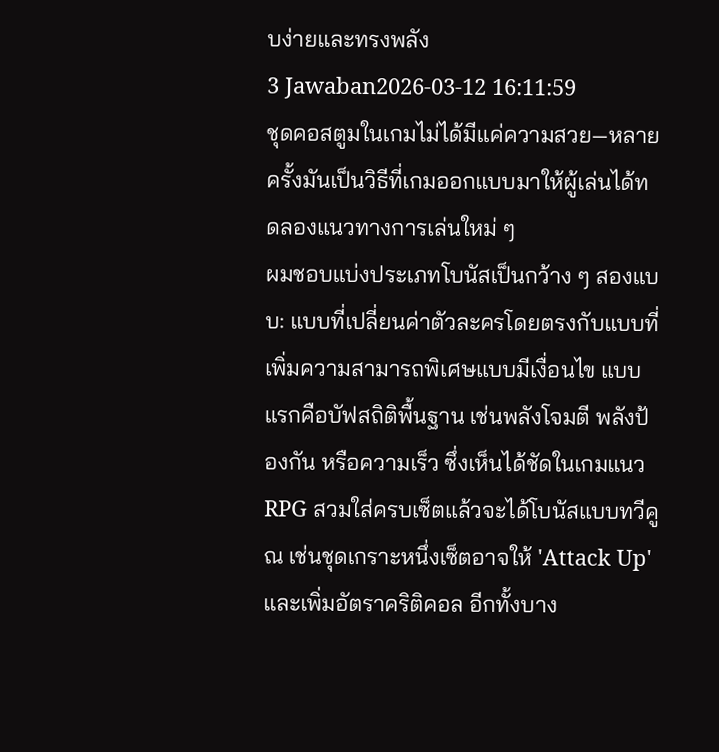บง่ายและทรงพลัง
3 Jawaban2026-03-12 16:11:59
ชุดคอสตูมในเกมไม่ได้มีแค่ความสวย—หลายครั้งมันเป็นวิธีที่เกมออกแบบมาให้ผู้เล่นได้ทดลองแนวทางการเล่นใหม่ ๆ
ผมชอบแบ่งประเภทโบนัสเป็นกว้าง ๆ สองแบบ: แบบที่เปลี่ยนค่าตัวละครโดยตรงกับแบบที่เพิ่มความสามารถพิเศษแบบมีเงื่อนไข แบบแรกคือบัฟสถิติพื้นฐาน เช่นพลังโจมตี พลังป้องกัน หรือความเร็ว ซึ่งเห็นได้ชัดในเกมแนว RPG สวมใส่ครบเซ็ตแล้วจะได้โบนัสแบบทวีคูณ เช่นชุดเกราะหนึ่งเซ็ตอาจให้ 'Attack Up' และเพิ่มอัตราคริติคอล อีกทั้งบาง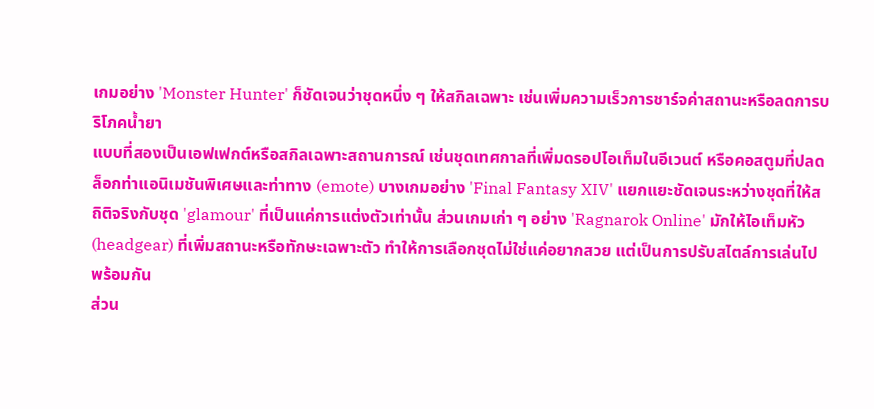เกมอย่าง 'Monster Hunter' ก็ชัดเจนว่าชุดหนึ่ง ๆ ให้สกิลเฉพาะ เช่นเพิ่มความเร็วการชาร์จค่าสถานะหรือลดการบริโภคน้ำยา
แบบที่สองเป็นเอฟเฟกต์หรือสกิลเฉพาะสถานการณ์ เช่นชุดเทศกาลที่เพิ่มดรอปไอเท็มในอีเวนต์ หรือคอสตูมที่ปลดล็อกท่าแอนิเมชันพิเศษและท่าทาง (emote) บางเกมอย่าง 'Final Fantasy XIV' แยกแยะชัดเจนระหว่างชุดที่ให้สถิติจริงกับชุด 'glamour' ที่เป็นแค่การแต่งตัวเท่านั้น ส่วนเกมเก่า ๆ อย่าง 'Ragnarok Online' มักให้ไอเท็มหัว (headgear) ที่เพิ่มสถานะหรือทักษะเฉพาะตัว ทำให้การเลือกชุดไม่ใช่แค่อยากสวย แต่เป็นการปรับสไตล์การเล่นไปพร้อมกัน
ส่วน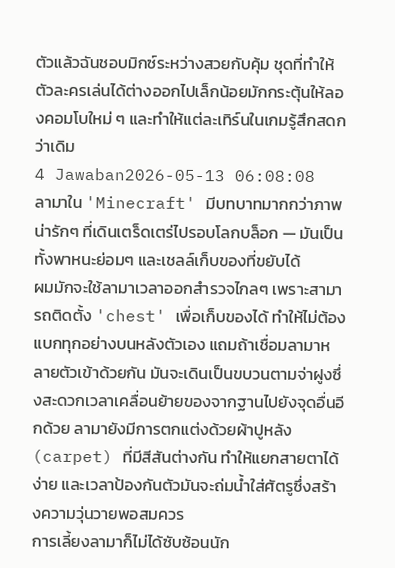ตัวแล้วฉันชอบมิกซ์ระหว่างสวยกับคุ้ม ชุดที่ทำให้ตัวละครเล่นได้ต่างออกไปเล็กน้อยมักกระตุ้นให้ลองคอมโบใหม่ ๆ และทำให้แต่ละเทิร์นในเกมรู้สึกสดกว่าเดิม
4 Jawaban2026-05-13 06:08:08
ลามาใน 'Minecraft' มีบทบาทมากกว่าภาพน่ารักๆ ที่เดินเตร็ดเตร่ไปรอบโลกบล็อก — มันเป็นทั้งพาหนะย่อมๆ และเชลล์เก็บของที่ขยับได้
ผมมักจะใช้ลามาเวลาออกสำรวจไกลๆ เพราะสามารถติดตั้ง 'chest' เพื่อเก็บของได้ ทำให้ไม่ต้องแบกทุกอย่างบนหลังตัวเอง แถมถ้าเชื่อมลามาหลายตัวเข้าด้วยกัน มันจะเดินเป็นขบวนตามจ่าฝูงซึ่งสะดวกเวลาเคลื่อนย้ายของจากฐานไปยังจุดอื่นอีกด้วย ลามายังมีการตกแต่งด้วยผ้าปูหลัง (carpet) ที่มีสีสันต่างกัน ทำให้แยกสายตาได้ง่าย และเวลาป้องกันตัวมันจะถ่มน้ำใส่ศัตรูซึ่งสร้างความวุ่นวายพอสมควร
การเลี้ยงลามาก็ไม่ได้ซับซ้อนนัก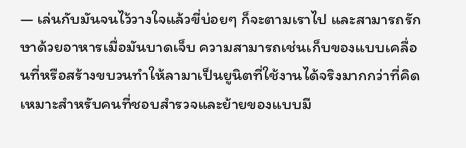— เล่นกับมันจนไว้วางใจแล้วขี่บ่อยๆ ก็จะตามเราไป และสามารถรักษาด้วยอาหารเมื่อมันบาดเจ็บ ความสามารถเช่นเก็บของแบบเคลื่อนที่หรือสร้างขบวนทำให้ลามาเป็นยูนิตที่ใช้งานได้จริงมากกว่าที่คิด เหมาะสำหรับคนที่ชอบสำรวจและย้ายของแบบมี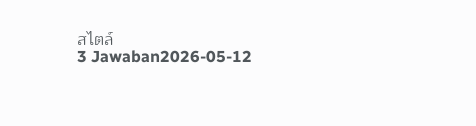สไตล์
3 Jawaban2026-05-12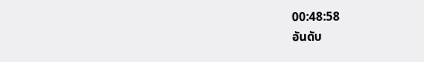00:48:58
อันดับ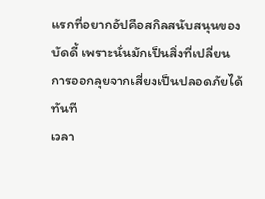แรกที่อยากอัปคือสกิลสนับสนุนของบัดดี้ เพราะนั่นมักเป็นสิ่งที่เปลี่ยนการออกลุยจากเสี่ยงเป็นปลอดภัยได้ทันที
เวลา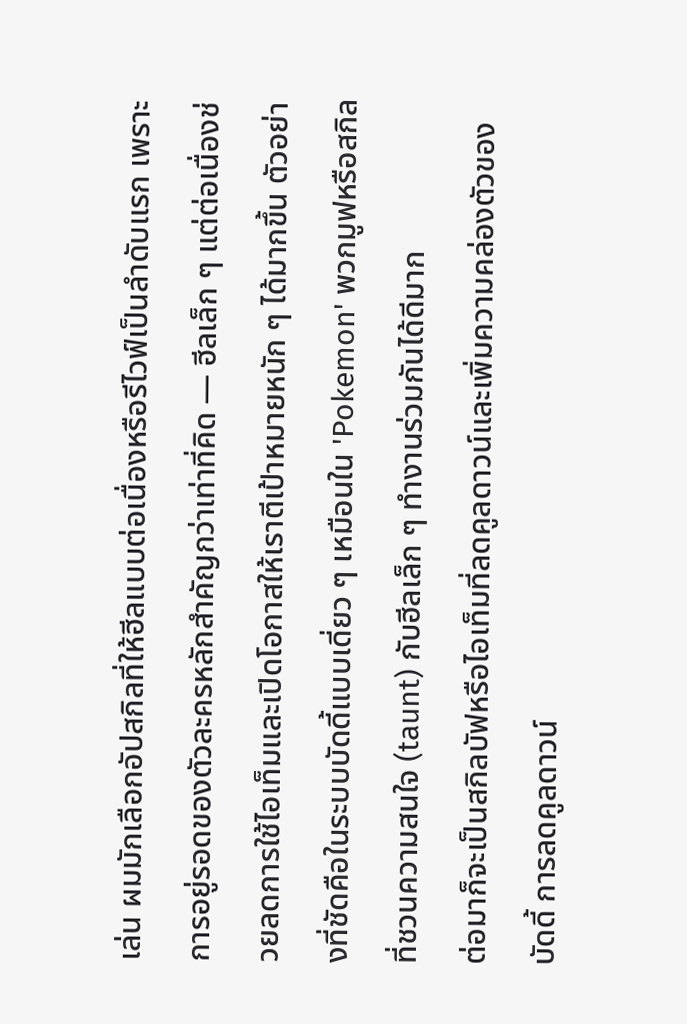เล่น ผมมักเลือกอัปสกิลที่ให้ฮีลแบบต่อเนื่องหรือรีไวฟ์เป็นลำดับแรก เพราะการอยู่รอดของตัวละครหลักสำคัญกว่าเท่าที่คิด — ฮีลเล็ก ๆ แต่ต่อเนื่องช่วยลดการใช้ไอเท็มและเปิดโอกาสให้เราตีเป้าหมายหนัก ๆ ได้มากขึ้น ตัวอย่างที่ชัดคือในระบบบัดดี้แบบเดี่ยว ๆ เหมือนใน 'Pokemon' พวกมูฟหรือสกิลที่ชวนความสนใจ (taunt) กับฮีลเล็ก ๆ ทำงานร่วมกันได้ดีมาก
ต่อมาก็จะเป็นสกิลบัฟหรือไอเท็มที่ลดคูลดาวน์และเพิ่มความคล่องตัวของบัดดี้ การลดคูลดาวน์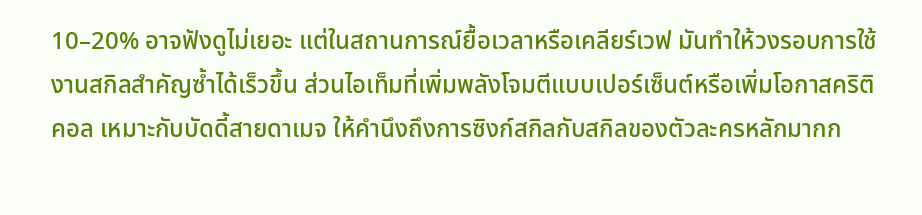10–20% อาจฟังดูไม่เยอะ แต่ในสถานการณ์ยื้อเวลาหรือเคลียร์เวฟ มันทำให้วงรอบการใช้งานสกิลสำคัญซ้ำได้เร็วขึ้น ส่วนไอเท็มที่เพิ่มพลังโจมตีแบบเปอร์เซ็นต์หรือเพิ่มโอกาสคริติคอล เหมาะกับบัดดี้สายดาเมจ ให้คำนึงถึงการซิงก์สกิลกับสกิลของตัวละครหลักมากก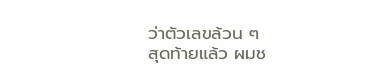ว่าตัวเลขล้วน ๆ
สุดท้ายแล้ว ผมช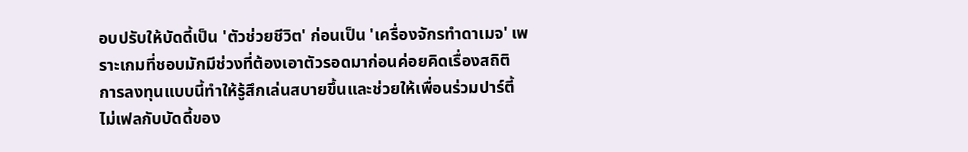อบปรับให้บัดดี้เป็น 'ตัวช่วยชีวิต' ก่อนเป็น 'เครื่องจักรทำดาเมจ' เพราะเกมที่ชอบมักมีช่วงที่ต้องเอาตัวรอดมาก่อนค่อยคิดเรื่องสถิติ การลงทุนแบบนี้ทำให้รู้สึกเล่นสบายขึ้นและช่วยให้เพื่อนร่วมปาร์ตี้ไม่เฟลกับบัดดี้ของ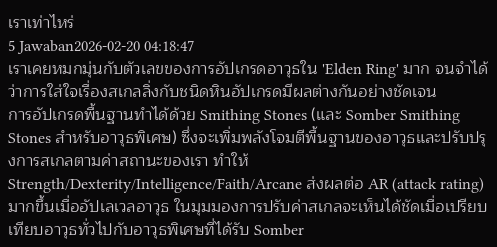เราเท่าไหร่
5 Jawaban2026-02-20 04:18:47
เราเคยหมกมุ่นกับตัวเลขของการอัปเกรดอาวุธใน 'Elden Ring' มาก จนจำได้ว่าการใส่ใจเรื่องสเกลลิ่งกับชนิดหินอัปเกรดมีผลต่างกันอย่างชัดเจน
การอัปเกรดพื้นฐานทำได้ด้วย Smithing Stones (และ Somber Smithing Stones สำหรับอาวุธพิเศษ) ซึ่งจะเพิ่มพลังโจมตีพื้นฐานของอาวุธและปรับปรุงการสเกลตามค่าสถานะของเรา ทำให้ Strength/Dexterity/Intelligence/Faith/Arcane ส่งผลต่อ AR (attack rating) มากขึ้นเมื่ออัปเลเวลอาวุธ ในมุมมองการปรับค่าสเกลจะเห็นได้ชัดเมื่อเปรียบเทียบอาวุธทั่วไปกับอาวุธพิเศษที่ได้รับ Somber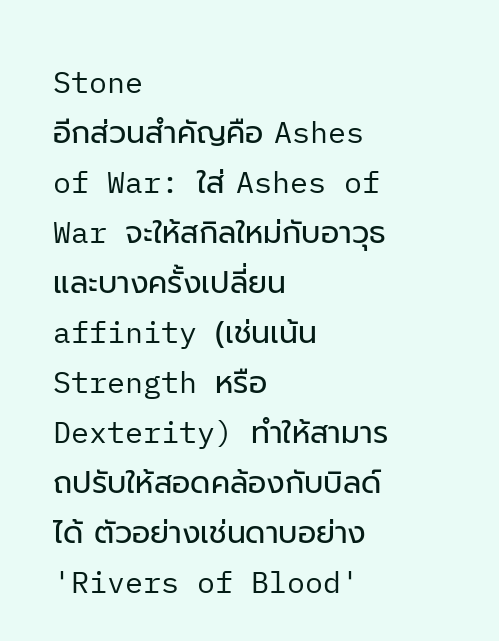Stone
อีกส่วนสำคัญคือ Ashes of War: ใส่ Ashes of War จะให้สกิลใหม่กับอาวุธและบางครั้งเปลี่ยน affinity (เช่นเน้น Strength หรือ Dexterity) ทำให้สามารถปรับให้สอดคล้องกับบิลด์ได้ ตัวอย่างเช่นดาบอย่าง 'Rivers of Blood'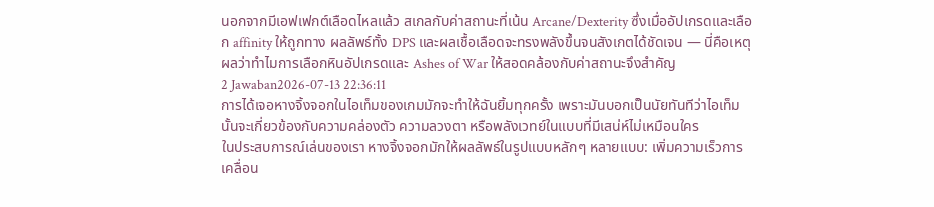นอกจากมีเอฟเฟกต์เลือดไหลแล้ว สเกลกับค่าสถานะที่เน้น Arcane/Dexterity ซึ่งเมื่ออัปเกรดและเลือก affinity ให้ถูกทาง ผลลัพธ์ทั้ง DPS และผลเชื้อเลือดจะทรงพลังขึ้นจนสังเกตได้ชัดเจน — นี่คือเหตุผลว่าทำไมการเลือกหินอัปเกรดและ Ashes of War ให้สอดคล้องกับค่าสถานะจึงสำคัญ
2 Jawaban2026-07-13 22:36:11
การได้เจอหางจิ้งจอกในไอเท็มของเกมมักจะทำให้ฉันยิ้มทุกครั้ง เพราะมันบอกเป็นนัยทันทีว่าไอเท็มนั้นจะเกี่ยวข้องกับความคล่องตัว ความลวงตา หรือพลังเวทย์ในแบบที่มีเสน่ห์ไม่เหมือนใคร
ในประสบการณ์เล่นของเรา หางจิ้งจอกมักให้ผลลัพธ์ในรูปแบบหลักๆ หลายแบบ: เพิ่มความเร็วการเคลื่อน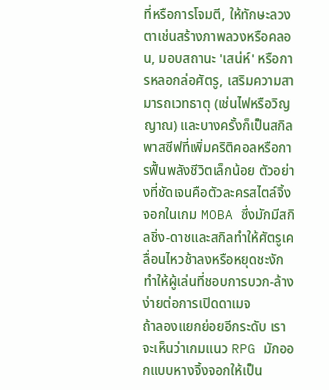ที่หรือการโจมตี, ให้ทักษะลวงตาเช่นสร้างภาพลวงหรือคลอน, มอบสถานะ 'เสน่ห์' หรือการหลอกล่อศัตรู, เสริมความสามารถเวทธาตุ (เช่นไฟหรือวิญญาณ) และบางครั้งก็เป็นสกิลพาสซีฟที่เพิ่มคริติคอลหรือการฟื้นพลังชีวิตเล็กน้อย ตัวอย่างที่ชัดเจนคือตัวละครสไตล์จิ้งจอกในเกม MOBA ซึ่งมักมีสกิลชิ่ง-ดาชและสกิลทำให้ศัตรูเคลื่อนไหวช้าลงหรือหยุดชะงัก ทำให้ผู้เล่นที่ชอบการบวก-ล้างง่ายต่อการเปิดดาเมจ
ถ้าลองแยกย่อยอีกระดับ เราจะเห็นว่าเกมแนว RPG มักออกแบบหางจิ้งจอกให้เป็น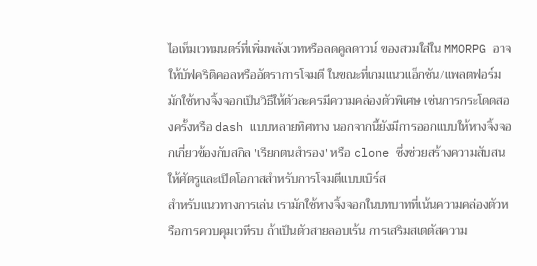ไอเท็มเวทมนตร์ที่เพิ่มพลังเวทหรือลดคูลดาวน์ ของสวมใส่ใน MMORPG อาจให้บัฟคริติคอลหรืออัตราการโจมตี ในขณะที่เกมแนวแอ็กชัน/แพลตฟอร์มมักใช้หางจิ้งจอกเป็นวิธีให้ตัวละครมีความคล่องตัวพิเศษ เช่นการกระโดดสองครั้งหรือ dash แบบหลายทิศทาง นอกจากนี้ยังมีการออกแบบให้หางจิ้งจอกเกี่ยวข้องกับสกิล 'เรียกตนสำรอง' หรือ clone ซึ่งช่วยสร้างความสับสนให้ศัตรูและเปิดโอกาสสำหรับการโจมตีแบบเบิร์ส
สำหรับแนวทางการเล่น เรามักใช้หางจิ้งจอกในบทบาทที่เน้นความคล่องตัวหรือการควบคุมเวทีรบ ถ้าเป็นตัวสายลอบเร้น การเสริมสเตตัสความ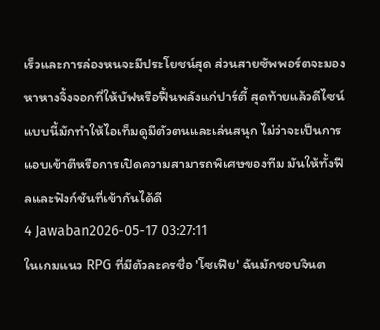เร็วและการล่องหนจะมีประโยชน์สุด ส่วนสายซัพพอร์ตจะมองหาหางจิ้งจอกที่ให้บัฟหรือฟื้นพลังแก่ปาร์ตี้ สุดท้ายแล้วดีไซน์แบบนี้มักทำให้ไอเท็มดูมีตัวตนและเล่นสนุก ไม่ว่าจะเป็นการแอบเข้าตีหรือการเปิดความสามารถพิเศษของทีม มันให้ทั้งฟีลและฟังก์ชันที่เข้ากันได้ดี
4 Jawaban2026-05-17 03:27:11
ในเกมแนว RPG ที่มีตัวละครชื่อ 'โซเฟีย' ฉันมักชอบจินต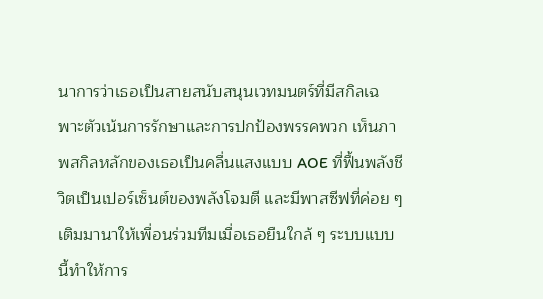นาการว่าเธอเป็นสายสนับสนุนเวทมนตร์ที่มีสกิลเฉพาะตัวเน้นการรักษาและการปกป้องพรรคพวก เห็นภาพสกิลหลักของเธอเป็นคลื่นแสงแบบ AOE ที่ฟื้นพลังชีวิตเป็นเปอร์เซ็นต์ของพลังโจมตี และมีพาสซีฟที่ค่อย ๆ เติมมานาให้เพื่อนร่วมทีมเมื่อเธอยืนใกล้ ๆ ระบบแบบนี้ทำให้การ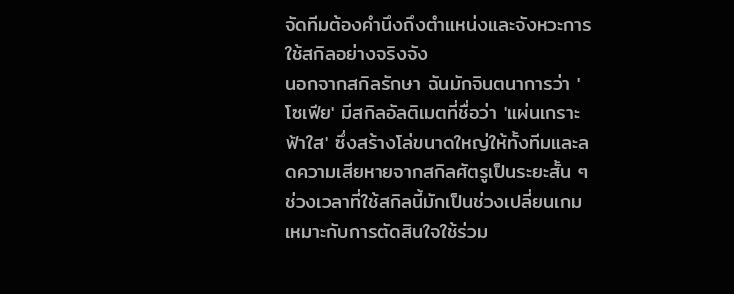จัดทีมต้องคำนึงถึงตำแหน่งและจังหวะการใช้สกิลอย่างจริงจัง
นอกจากสกิลรักษา ฉันมักจินตนาการว่า 'โซเฟีย' มีสกิลอัลติเมตที่ชื่อว่า 'แผ่นเกราะฟ้าใส' ซึ่งสร้างโล่ขนาดใหญ่ให้ทั้งทีมและลดความเสียหายจากสกิลศัตรูเป็นระยะสั้น ๆ ช่วงเวลาที่ใช้สกิลนี้มักเป็นช่วงเปลี่ยนเกม เหมาะกับการตัดสินใจใช้ร่วม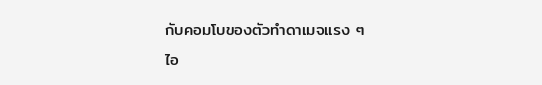กับคอมโบของตัวทำดาเมจแรง ๆ
ไอ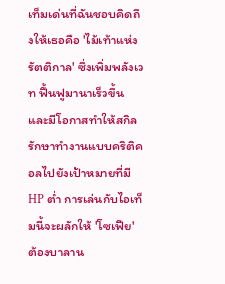เท็มเด่นที่ฉันชอบคิดถึงให้เธอคือ 'ไม้เท้าแห่งรัตติกาล' ซึ่งเพิ่มพลังเวท ฟื้นฟูมานาเร็วขึ้น และมีโอกาสทำให้สกิลรักษาทำงานแบบคริติคอลไปยังเป้าหมายที่มี HP ต่ำ การเล่นกับไอเท็มนี้จะผลักให้ 'โซเฟีย' ต้องบาลาน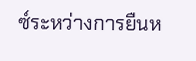ซ์ระหว่างการยืนห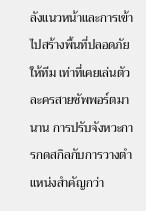ลังแนวหน้าและการเข้าไปสร้างพื้นที่ปลอดภัยให้ทีม เท่าที่เคยเล่นตัวละครสายซัพพอร์ตมานาน การปรับจังหวะการกดสกิลกับการวางตำแหน่งสำคัญกว่า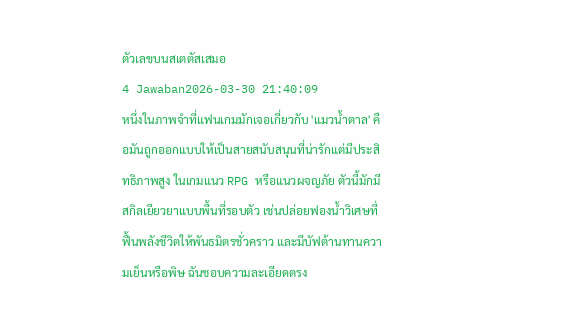ตัวเลขบนสเตตัสเสมอ
4 Jawaban2026-03-30 21:40:09
หนึ่งในภาพจำที่แฟนเกมมักเจอเกี่ยวกับ 'แมวน้ำตาล' คือมันถูกออกแบบให้เป็นสายสนับสนุนที่น่ารักแต่มีประสิทธิภาพสูง ในเกมแนว RPG หรือแนวผจญภัย ตัวนี้มักมีสกิลเยียวยาแบบพื้นที่รอบตัว เช่นปล่อยฟองน้ำวิเศษที่ฟื้นพลังชีวิตให้พันธมิตรชั่วคราว และมีบัฟต้านทานความเย็นหรือพิษ ฉันชอบความละเอียดตรง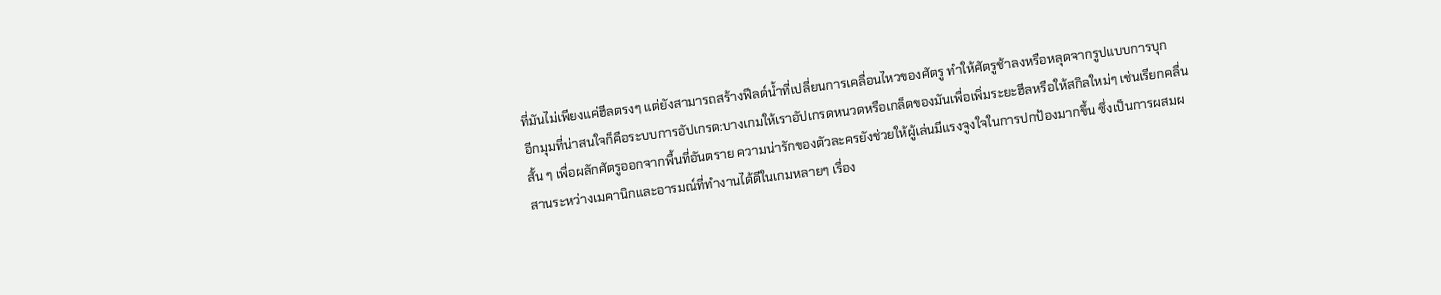ที่มันไม่เพียงแค่ฮีลตรงๆ แต่ยังสามารถสร้างฟีลด์น้ำที่เปลี่ยนการเคลื่อนไหวของศัตรู ทำให้ศัตรูช้าลงหรือหลุดจากรูปแบบการบุก
อีกมุมที่น่าสนใจก็คือระบบการอัปเกรด:บางเกมให้เราอัปเกรดหนวดหรือเกล็ดของมันเพื่อเพิ่มระยะฮีลหรือให้สกิลใหม่ๆ เช่นเรียกคลื่นสั้น ๆ เพื่อผลักศัตรูออกจากพื้นที่อันตราย ความน่ารักของตัวละครยังช่วยให้ผู้เล่นมีแรงจูงใจในการปกป้องมากขึ้น ซึ่งเป็นการผสมผสานระหว่างเมคานิกและอารมณ์ที่ทำงานได้ดีในเกมหลายๆ เรื่อง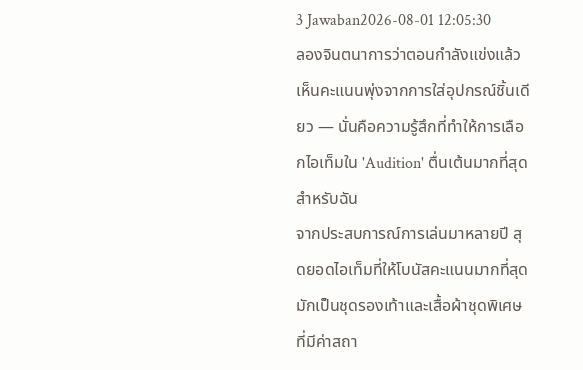3 Jawaban2026-08-01 12:05:30
ลองจินตนาการว่าตอนกำลังแข่งแล้วเห็นคะแนนพุ่งจากการใส่อุปกรณ์ชิ้นเดียว — นั่นคือความรู้สึกที่ทำให้การเลือกไอเท็มใน 'Audition' ตื่นเต้นมากที่สุดสำหรับฉัน
จากประสบการณ์การเล่นมาหลายปี สุดยอดไอเท็มที่ให้โบนัสคะแนนมากที่สุดมักเป็นชุดรองเท้าและเสื้อผ้าชุดพิเศษที่มีค่าสถา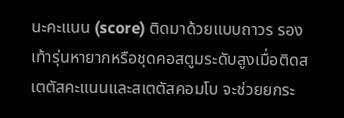นะคะแนน (score) ติดมาด้วยแบบถาวร รองเท้ารุ่นหายากหรือชุดคอสตูมระดับสูงเมื่อติดสเตตัสคะแนนและสเตตัสคอมโบ จะช่วยยกระ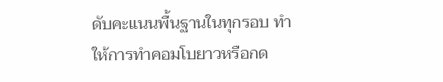ดับคะแนนพื้นฐานในทุกรอบ ทำให้การทำคอมโบยาวหรือกด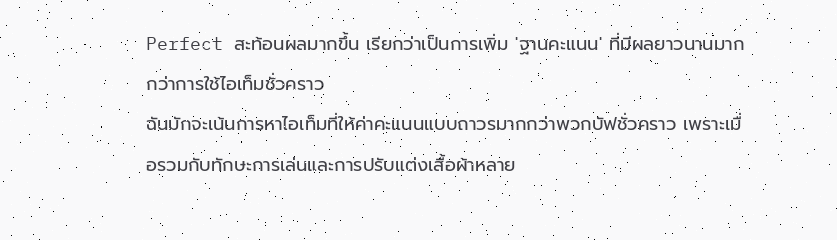Perfect สะท้อนผลมากขึ้น เรียกว่าเป็นการเพิ่ม 'ฐานคะแนน' ที่มีผลยาวนานมากกว่าการใช้ไอเท็มชั่วคราว
ฉันมักจะเน้นการหาไอเท็มที่ให้ค่าคะแนนแบบถาวรมากกว่าพวกบัฟชั่วคราว เพราะเมื่อรวมกับทักษะการเล่นและการปรับแต่งเสื้อผ้าหลาย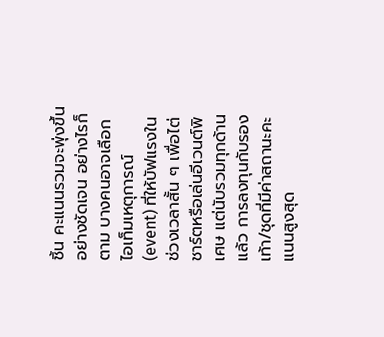ชิ้น คะแนนรวมจะพุ่งขึ้นอย่างชัดเจน อย่างไรก็ตาม บางคนอาจเลือกไอเท็มเหตุการณ์ (event) ที่ให้บัฟแรงในช่วงเวลาสั้น ๆ เพื่อไต่ชาร์ตหรือเล่นอีเวนต์พิเศษ แต่นับรวมทุกด้านแล้ว การลงทุนกับรองเท้า/ชุดที่มีค่าสถานะคะแนนสูงสุด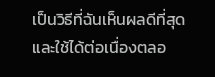เป็นวิธีที่ฉันเห็นผลดีที่สุดและใช้ได้ต่อเนื่องตลอ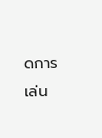ดการเล่น